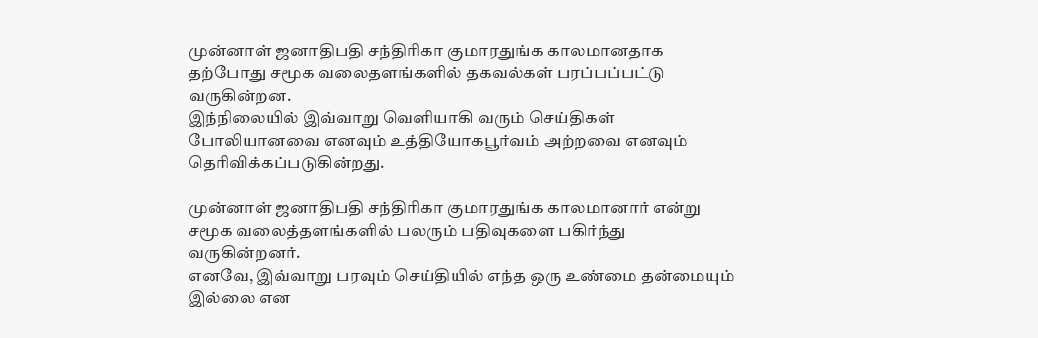முன்னாள் ஜனாதிபதி சந்திரிகா குமாரதுங்க காலமானதாக தற்போது சமூக வலைதளங்களில் தகவல்கள் பரப்பப்பட்டு வருகின்றன.
இந்நிலையில் இவ்வாறு வெளியாகி வரும் செய்திகள் போலியானவை எனவும் உத்தியோகபூர்வம் அற்றவை எனவும் தெரிவிக்கப்படுகின்றது.

முன்னாள் ஜனாதிபதி சந்திரிகா குமாரதுங்க காலமானார் என்று சமூக வலைத்தளங்களில் பலரும் பதிவுகளை பகிர்ந்து வருகின்றனர்.
எனவே, இவ்வாறு பரவும் செய்தியில் எந்த ஒரு உண்மை தன்மையும் இல்லை என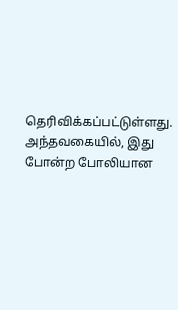தெரிவிக்கப்பட்டுள்ளது.
அந்தவகையில், இது போன்ற போலியான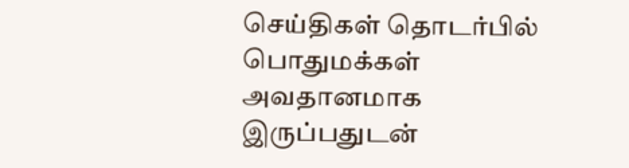செய்திகள் தொடர்பில் பொதுமக்கள் அவதானமாக இருப்பதுடன்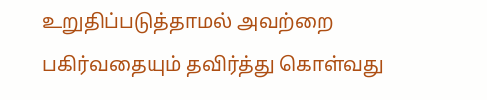உறுதிப்படுத்தாமல் அவற்றை பகிர்வதையும் தவிர்த்து கொள்வது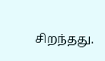சிறந்தது.